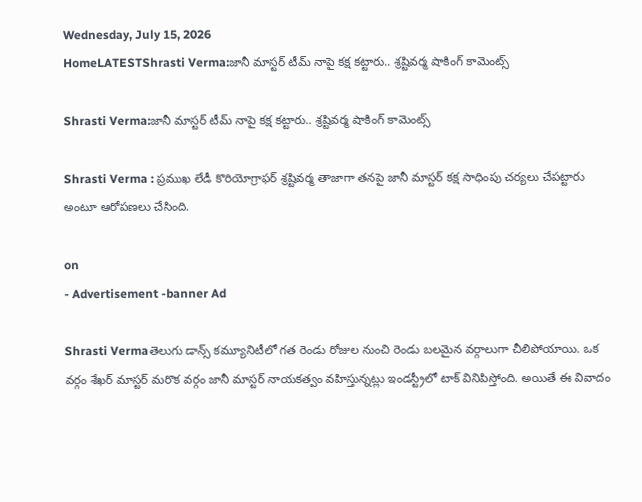Wednesday, July 15, 2026
HomeLATESTShrasti Verma:జానీ మాస్టర్ టీమ్ నాపై కక్ష కట్టారు.. శ్రష్టివర్మ షాకింగ్ కామెంట్స్

Shrasti Verma:జానీ మాస్టర్ టీమ్ నాపై కక్ష కట్టారు.. శ్రష్టివర్మ షాకింగ్ కామెంట్స్

Shrasti Verma : ప్రముఖ లేడీ కొరియోగ్రాఫర్ శ్రష్టివర్మ తాజాగా తనపై జానీ మాస్టర్ కక్ష సాధింపు చర్యలు చేపట్టారు అంటూ ఆరోపణలు చేసింది.

on
- Advertisement -banner Ad

Shrasti Vermaతెలుగు డాన్స్ కమ్యూనిటీలో గత రెండు రోజుల నుంచి రెండు బలమైన వర్గాలుగా చీలిపోయాయి. ఒక వర్గం శేఖర్ మాస్టర్ మరొక వర్గం జానీ మాస్టర్ నాయకత్వం వహిస్తున్నట్లు ఇండస్ట్రీలో టాక్ వినిపిస్తోంది. అయితే ఈ వివాదం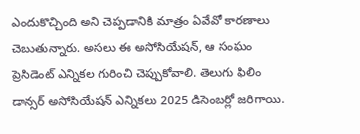ఎందుకొచ్చింది అని చెప్పడానికి మాత్రం ఏవేవో కారణాలు చెబుతున్నారు. అసలు ఈ అసోసియేషన్, ఆ సంఘం ప్రెసిడెంట్ ఎన్నికల గురించి చెప్పుకోవాలి. తెలుగు ఫిలిం డాన్సర్ అసోసియేషన్ ఎన్నికలు 2025 డిసెంబర్లో జరిగాయి.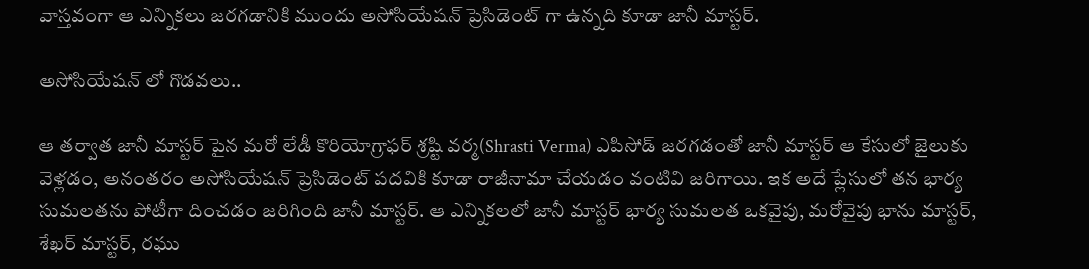వాస్తవంగా ఆ ఎన్నికలు జరగడానికి ముందు అసోసియేషన్ ప్రెసిడెంట్ గా ఉన్నది కూడా జానీ మాస్టర్.

అసోసియేషన్ లో గొడవలు..

ఆ తర్వాత జానీ మాస్టర్ పైన మరో లేడీ కొరియోగ్రాఫర్ శ్రష్టి వర్మ(Shrasti Verma) ఎపిసోడ్ జరగడంతో జానీ మాస్టర్ ఆ కేసులో జైలుకు వెళ్లడం, అనంతరం అసోసియేషన్ ప్రెసిడెంట్ పదవికి కూడా రాజీనామా చేయడం వంటివి జరిగాయి. ఇక అదే ప్లేసులో తన భార్య సుమలతను పోటీగా దించడం జరిగింది జానీ మాస్టర్. ఆ ఎన్నికలలో జానీ మాస్టర్ భార్య సుమలత ఒకవైపు, మరోవైపు భాను మాస్టర్, శేఖర్ మాస్టర్, రఘు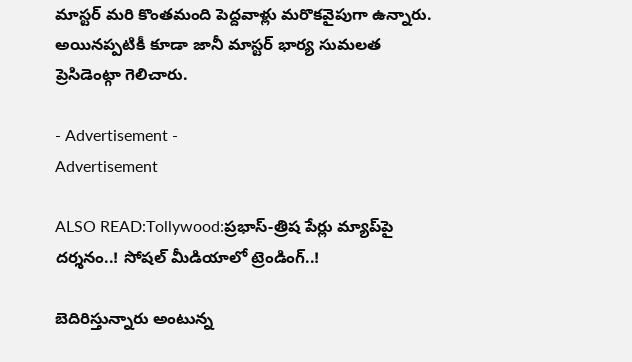మాస్టర్ మరి కొంతమంది పెద్దవాళ్లు మరొకవైపుగా ఉన్నారు. అయినప్పటికీ కూడా జానీ మాస్టర్ భార్య సుమలత ప్రెసిడెంట్గా గెలిచారు.

- Advertisement -
Advertisement

ALSO READ:Tollywood:ప్రభాస్-త్రిష పేర్లు మ్యాప్‌పై దర్శనం..! సోషల్ మీడియాలో ట్రెండింగ్..!

బెదిరిస్తున్నారు అంటున్న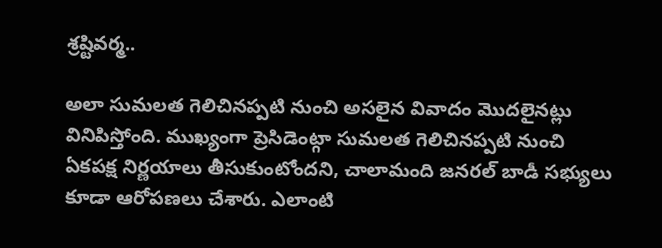శ్రష్టివర్మ..

అలా సుమలత గెలిచినప్పటి నుంచి అసలైన వివాదం మొదలైనట్లు వినిపిస్తోంది. ముఖ్యంగా ప్రెసిడెంట్గా సుమలత గెలిచినప్పటి నుంచి ఏకపక్ష నిర్ణయాలు తీసుకుంటోందని, చాలామంది జనరల్ బాడీ సభ్యులు కూడా ఆరోపణలు చేశారు. ఎలాంటి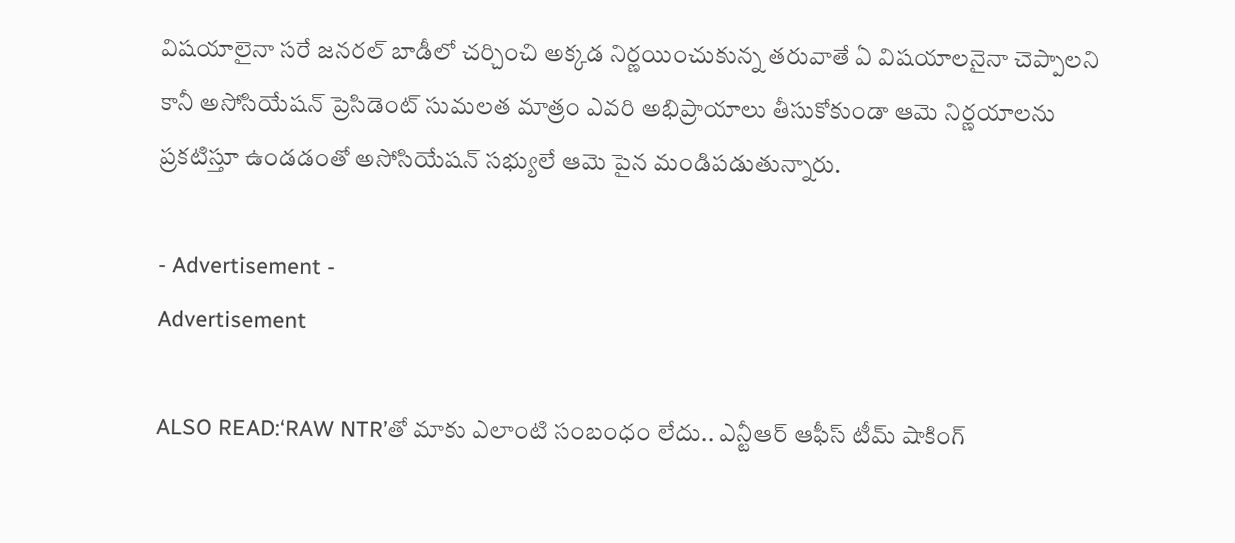విషయాలైనా సరే జనరల్ బాడీలో చర్చించి అక్కడ నిర్ణయించుకున్న తరువాతే ఏ విషయాలనైనా చెప్పాలని కానీ అసోసియేషన్ ప్రెసిడెంట్ సుమలత మాత్రం ఎవరి అభిప్రాయాలు తీసుకోకుండా ఆమె నిర్ణయాలను ప్రకటిస్తూ ఉండడంతో అసోసియేషన్ సభ్యులే ఆమె పైన మండిపడుతున్నారు.

- Advertisement -
Advertisement

ALSO READ:‘RAW NTR’తో మాకు ఎలాంటి సంబంధం లేదు.. ఎన్టీఆర్ ఆఫీస్ టీమ్ షాకింగ్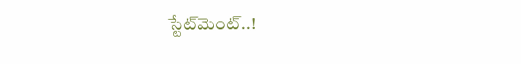స్టేట్‌మెంట్..!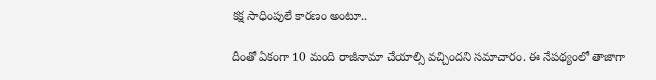కక్ష సాధింపులే కారణం అంటూ..

దీంతో ఏకంగా 10 మంది రాజీనామా చేయాల్సి వచ్చిందని సమాచారం. ఈ నేపథ్యంలో తాజాగా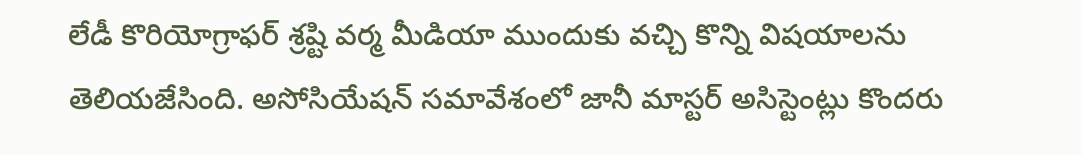లేడీ కొరియోగ్రాఫర్ శ్రష్టి వర్మ మీడియా ముందుకు వచ్చి కొన్ని విషయాలను తెలియజేసింది. అసోసియేషన్ సమావేశంలో జానీ మాస్టర్ అసిస్టెంట్లు కొందరు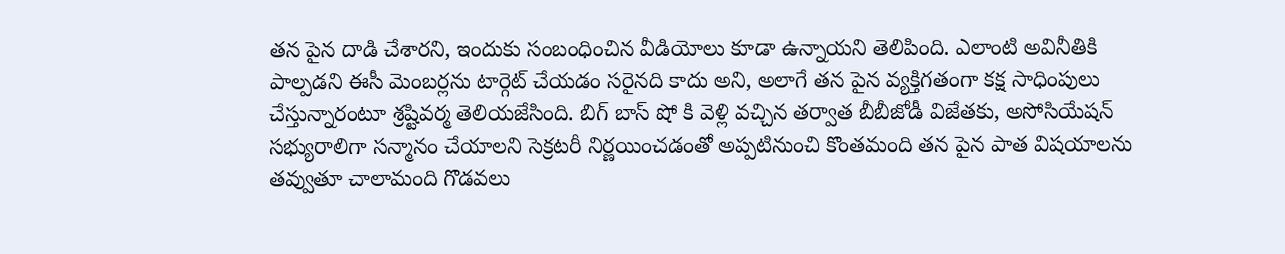తన పైన దాడి చేశారని, ఇందుకు సంబంధించిన వీడియోలు కూడా ఉన్నాయని తెలిపింది. ఎలాంటి అవినీతికి పాల్పడని ఈసీ మెంబర్లను టార్గెట్ చేయడం సరైనది కాదు అని, అలాగే తన పైన వ్యక్తిగతంగా కక్ష సాధింపులు చేస్తున్నారంటూ శ్రష్టివర్మ తెలియజేసింది. బిగ్ బాస్ షో కి వెళ్లి వచ్చిన తర్వాత బీబీజోడీ విజేతకు, అసోసియేషన్ సభ్యురాలిగా సన్మానం చేయాలని సెక్రటరీ నిర్ణయించడంతో అప్పటినుంచి కొంతమంది తన పైన పాత విషయాలను తవ్వుతూ చాలామంది గొడవలు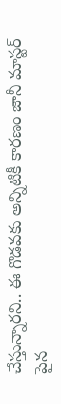చేస్తున్నారని.. ఈ గొడవకు అన్నిటికీ కారణం జానీ మాస్టర్ పైన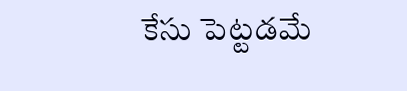కేసు పెట్టడమే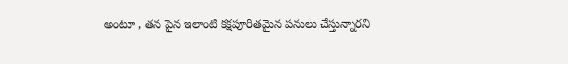అంటూ , తన పైన ఇలాంటి కక్షపూరితమైన పనులు చేస్తున్నారని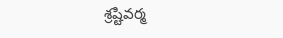శ్రష్టివర్మ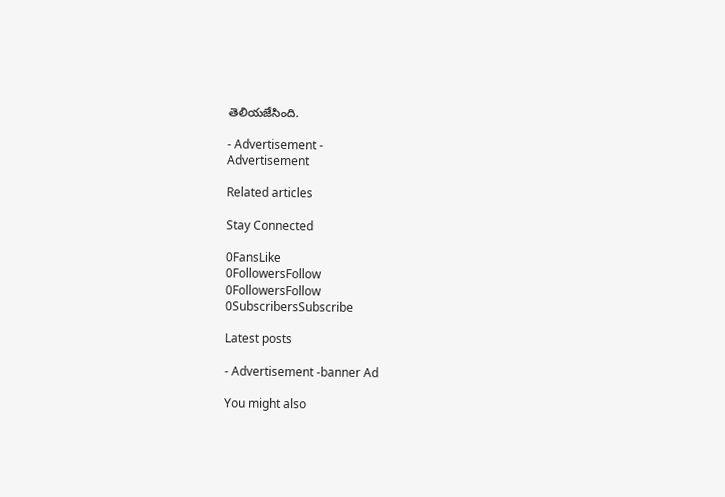తెలియజేసింది.

- Advertisement -
Advertisement

Related articles

Stay Connected

0FansLike
0FollowersFollow
0FollowersFollow
0SubscribersSubscribe

Latest posts

- Advertisement -banner Ad

You might also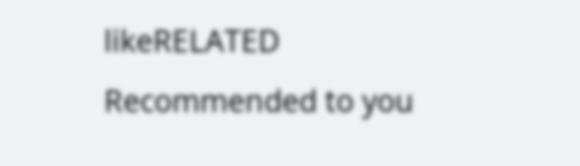likeRELATED
Recommended to you